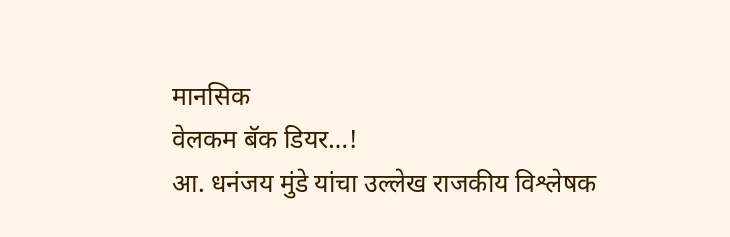मानसिक
वेलकम बॅक डियर…!
आ. धनंजय मुंडे यांचा उल्लेख राजकीय विश्लेषक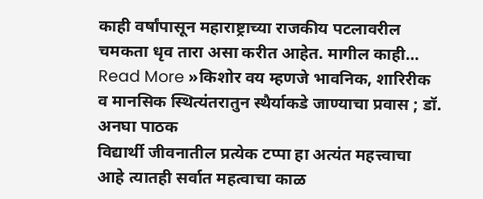काही वर्षांपासून महाराष्ट्राच्या राजकीय पटलावरील चमकता धृव तारा असा करीत आहेत. मागील काही…
Read More »किशोर वय म्हणजे भावनिक, शारिरीक व मानसिक स्थित्यंतरातुन स्थैर्याकडे जाण्याचा प्रवास ; डॉ. अनघा पाठक
विद्यार्थी जीवनातील प्रत्येक टप्पा हा अत्यंत महत्त्वाचा आहे त्यातही सर्वात महत्वाचा काळ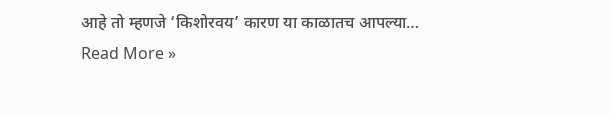आहे तो म्हणजे ‘किशोरवय’ कारण या काळातच आपल्या…
Read More »